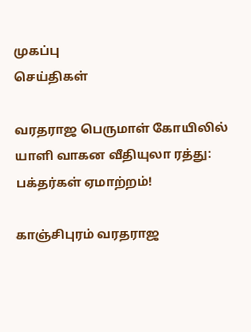முகப்பு
செய்திகள்

வரதராஜ பெருமாள் கோயிலில் யாளி வாகன வீதியுலா ரத்து: பக்தர்கள் ஏமாற்றம்!

காஞ்சிபுரம் வரதராஜ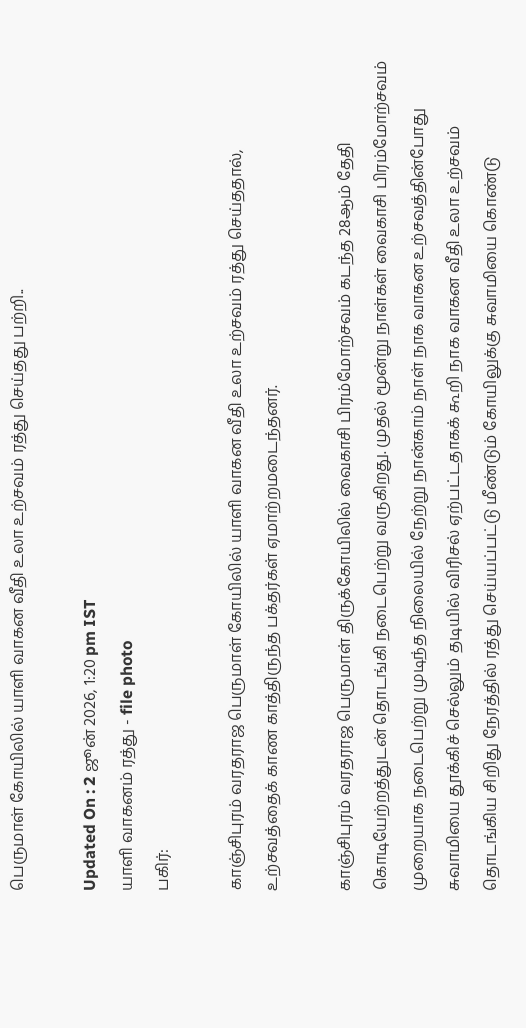பெருமாள் கோயிலில் யாளி வாகன வீதி உலா உற்சவம் ரத்து செய்தது பற்றி..

Updated On : 2 ஜூன் 2026, 1:20 pm IST
யாளி வாகனம் ரத்து - file photo
பகிர்:

காஞ்சிபுரம் வரதராஜ பெருமாள் கோயிலில் யாளி வாகன வீதி உலா உற்சவம் ரத்து செய்ததால், உற்சவத்தைக் காண காத்திருந்த பக்தர்கள் ஏமாற்றமடைந்தனர்.

காஞ்சிபுரம் வரதராஜ பெருமாள் திருக்கோயிலில் வைகாசி பிரம்மோற்சவம் கடந்த 28ஆம் தேதி கொடியேற்றத்துடன் தொடங்கி நடைபெற்று வருகிறது. முதல் மூன்று நாள்கள் வைகாசி பிரம்மோற்சவம் முறையாக நடைபெற்று முடிந்த நிலையில் நேற்று நான்காம் நாள் நாக வாகன உற்சவத்தின்போது சுவாமியை தூக்கிச் செல்லும் தடியில் விரிசல் ஏற்பட்டதாகக் கூறி நாக வாகன வீதி உலா உற்சவம் தொடங்கிய சிறிது நேரத்தில் ரத்து செய்யப்பட்டு மீண்டும் கோயிலுக்கு சுவாமியை கொண்டு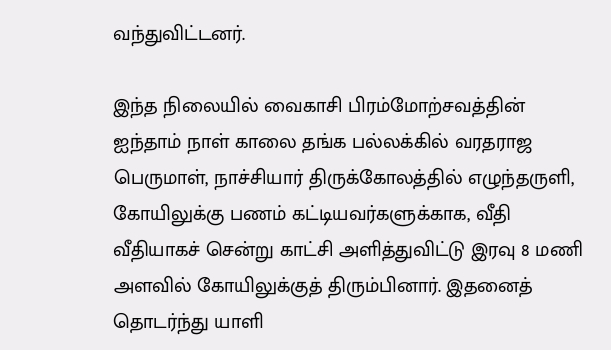வந்துவிட்டனர்.

இந்த நிலையில் வைகாசி பிரம்மோற்சவத்தின் ஐந்தாம் நாள் காலை தங்க பல்லக்கில் வரதராஜ பெருமாள், நாச்சியார் திருக்கோலத்தில் எழுந்தருளி, கோயிலுக்கு பணம் கட்டியவர்களுக்காக, வீதி வீதியாகச் சென்று காட்சி அளித்துவிட்டு இரவு 8 மணி அளவில் கோயிலுக்குத் திரும்பினார். இதனைத் தொடர்ந்து யாளி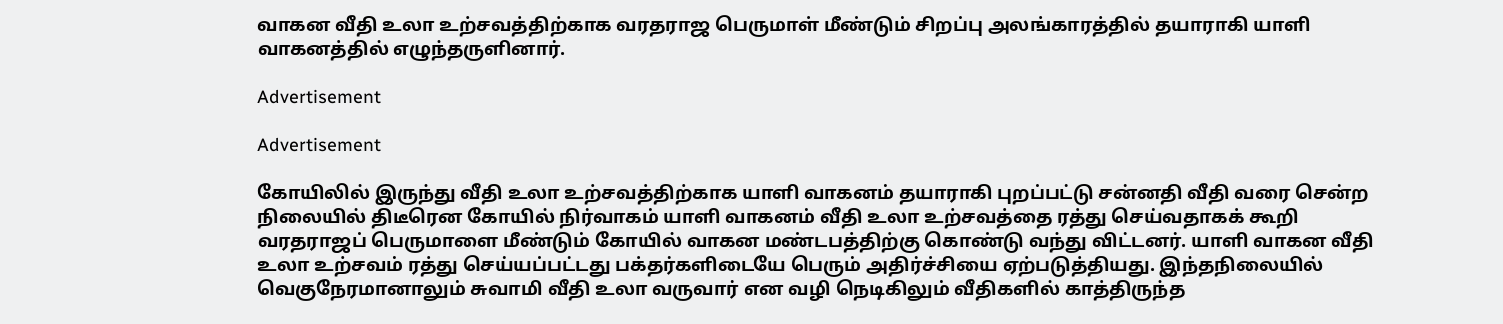வாகன வீதி உலா உற்சவத்திற்காக வரதராஜ பெருமாள் மீண்டும் சிறப்பு அலங்காரத்தில் தயாராகி யாளி வாகனத்தில் எழுந்தருளினார்.

Advertisement

Advertisement

கோயிலில் இருந்து வீதி உலா உற்சவத்திற்காக யாளி வாகனம் தயாராகி புறப்பட்டு சன்னதி வீதி வரை சென்ற நிலையில் திடீரென கோயில் நிர்வாகம் யாளி வாகனம் வீதி உலா உற்சவத்தை ரத்து செய்வதாகக் கூறி வரதராஜப் பெருமாளை மீண்டும் கோயில் வாகன மண்டபத்திற்கு கொண்டு வந்து விட்டனர். யாளி வாகன வீதி உலா உற்சவம் ரத்து செய்யப்பட்டது பக்தர்களிடையே பெரும் அதிர்ச்சியை ஏற்படுத்தியது. இந்தநிலையில் வெகுநேரமானாலும் சுவாமி வீதி உலா வருவார் என வழி நெடிகிலும் வீதிகளில் காத்திருந்த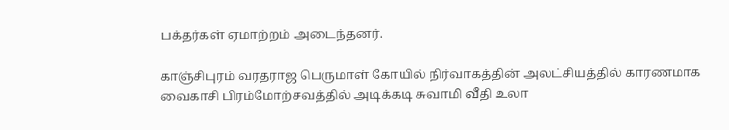பக்தர்கள் ஏமாற்றம் அடைந்தனர்.

காஞ்சிபுரம் வரதராஜ பெருமாள் கோயில் நிர்வாகத்தின் அலட்சியத்தில் காரணமாக வைகாசி பிரம்மோற்சவத்தில் அடிக்கடி சுவாமி வீதி உலா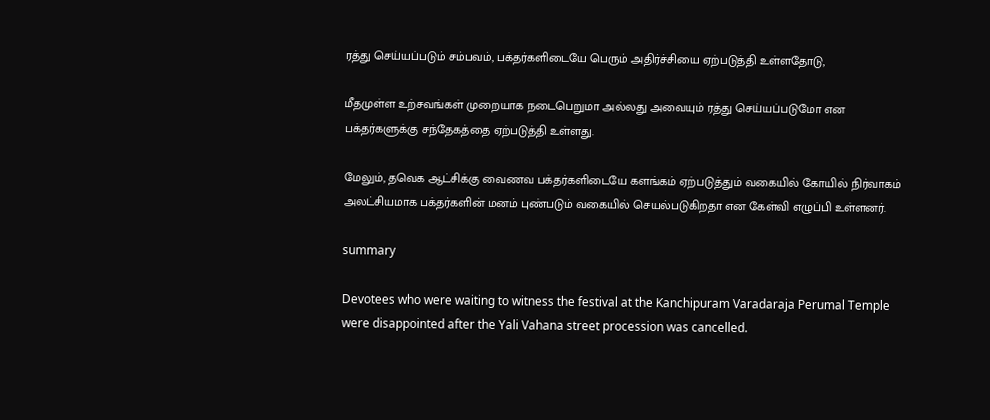ரத்து செய்யப்படும் சம்பவம், பக்தர்களிடையே பெரும் அதிர்ச்சியை ஏற்படுத்தி உள்ளதோடு,

மீதமுள்ள உற்சவங்கள் முறையாக நடைபெறுமா அல்லது அவையும் ரத்து செய்யப்படுமோ என பக்தர்களுக்கு சந்தேகத்தை ஏற்படுத்தி உள்ளது.

மேலும், தவெக ஆட்சிக்கு வைணவ பக்தர்களிடையே களங்கம் ஏற்படுத்தும் வகையில் கோயில் நிர்வாகம் அலட்சியமாக பக்தர்களின் மனம் புண்படும் வகையில் செயல்படுகிறதா என கேள்வி எழுப்பி உள்ளனர்.

summary

Devotees who were waiting to witness the festival at the Kanchipuram Varadaraja Perumal Temple were disappointed after the Yali Vahana street procession was cancelled.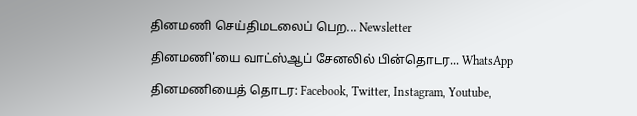தினமணி செய்திமடலைப் பெற... Newsletter

தினமணி'யை வாட்ஸ்ஆப் சேனலில் பின்தொடர... WhatsApp

தினமணியைத் தொடர: Facebook, Twitter, Instagram, Youtube,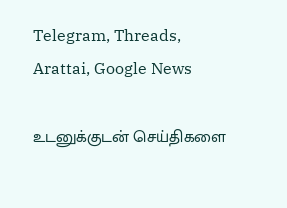Telegram, Threads, Arattai, Google News

உடனுக்குடன் செய்திகளை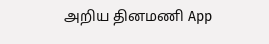அறிய தினமணி App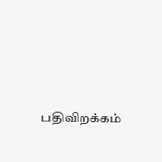பதிவிறக்கம்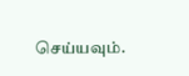செய்யவும்.